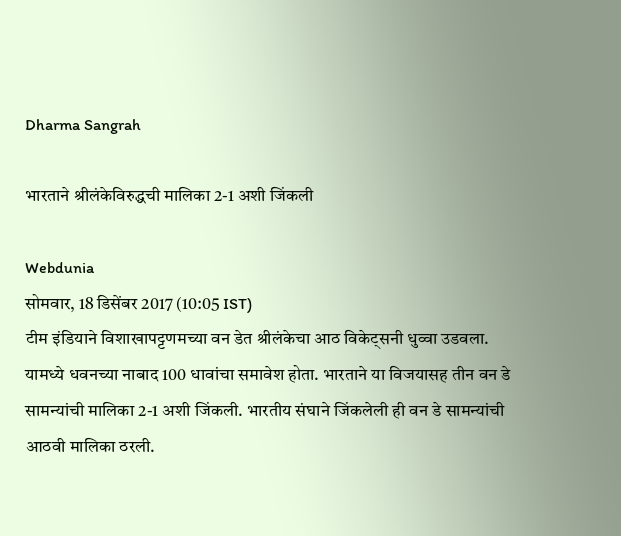Dharma Sangrah

भारताने श्रीलंकेविरुद्धची मालिका 2-1 अशी जिंकली

Webdunia
सोमवार, 18 डिसेंबर 2017 (10:05 IST)
टीम इंडियाने विशाखापट्टणमच्या वन डेत श्रीलंकेचा आठ विकेट्सनी धुव्वा उडवला. यामध्ये धवनच्या नाबाद 100 धावांचा समावेश होता. भारताने या विजयासह तीन वन डे सामन्यांची मालिका 2-1 अशी जिंकली. भारतीय संघाने जिंकलेली ही वन डे सामन्यांची आठवी मालिका ठरली.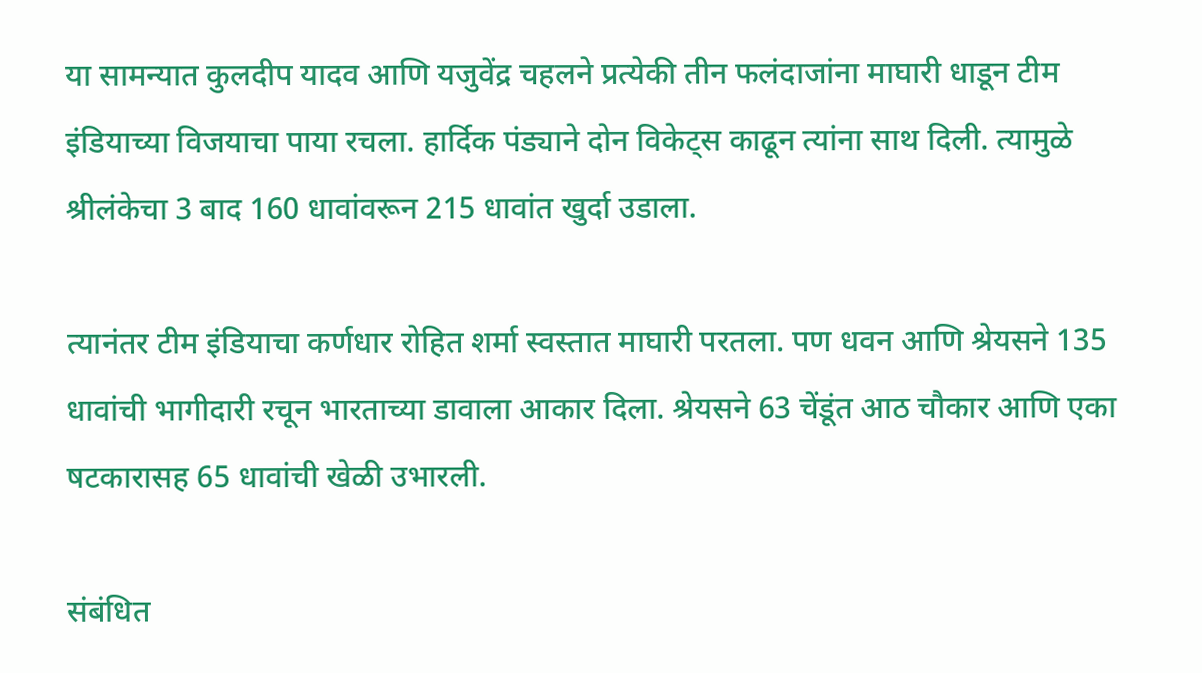या सामन्यात कुलदीप यादव आणि यजुवेंद्र चहलने प्रत्येकी तीन फलंदाजांना माघारी धाडून टीम इंडियाच्या विजयाचा पाया रचला. हार्दिक पंड्याने दोन विकेट्स काढून त्यांना साथ दिली. त्यामुळे श्रीलंकेचा 3 बाद 160 धावांवरून 215 धावांत खुर्दा उडाला.

त्यानंतर टीम इंडियाचा कर्णधार रोहित शर्मा स्वस्तात माघारी परतला. पण धवन आणि श्रेयसने 135 धावांची भागीदारी रचून भारताच्या डावाला आकार दिला. श्रेयसने 63 चेंडूंत आठ चौकार आणि एका षटकारासह 65 धावांची खेळी उभारली.

संबंधित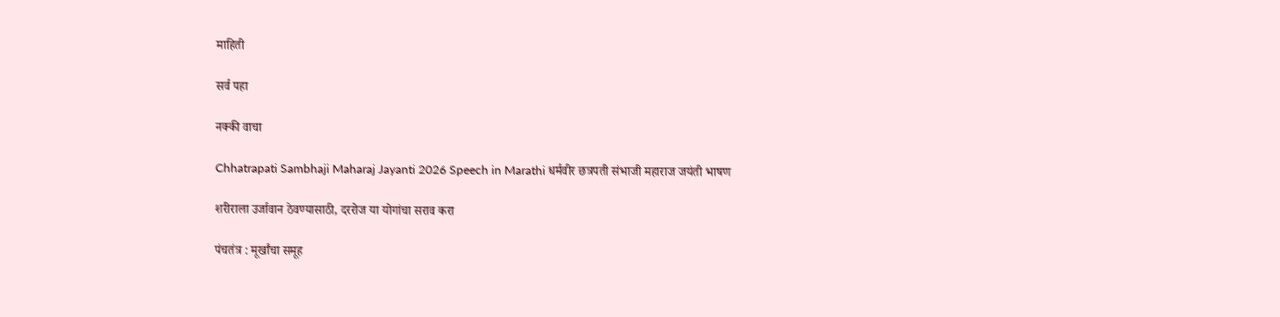माहिती

सर्व पहा

नक्की वाचा

Chhatrapati Sambhaji Maharaj Jayanti 2026 Speech in Marathi धर्मवीर छत्रपती संभाजी महाराज जयंती भाषण

शरीराला उर्जावान ठेवण्यासाठी, दररोज या योगांचा सराव करा

पंचतंत्र : मूर्खांचा समूह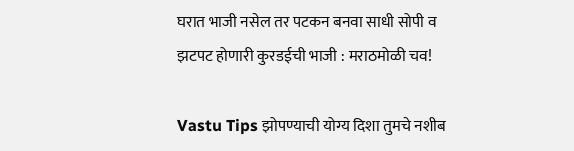घरात भाजी नसेल तर पटकन बनवा साधी सोपी व झटपट होणारी कुरडईची भाजी : मराठमोळी चव!

Vastu Tips झोपण्याची योग्य दिशा तुमचे नशीब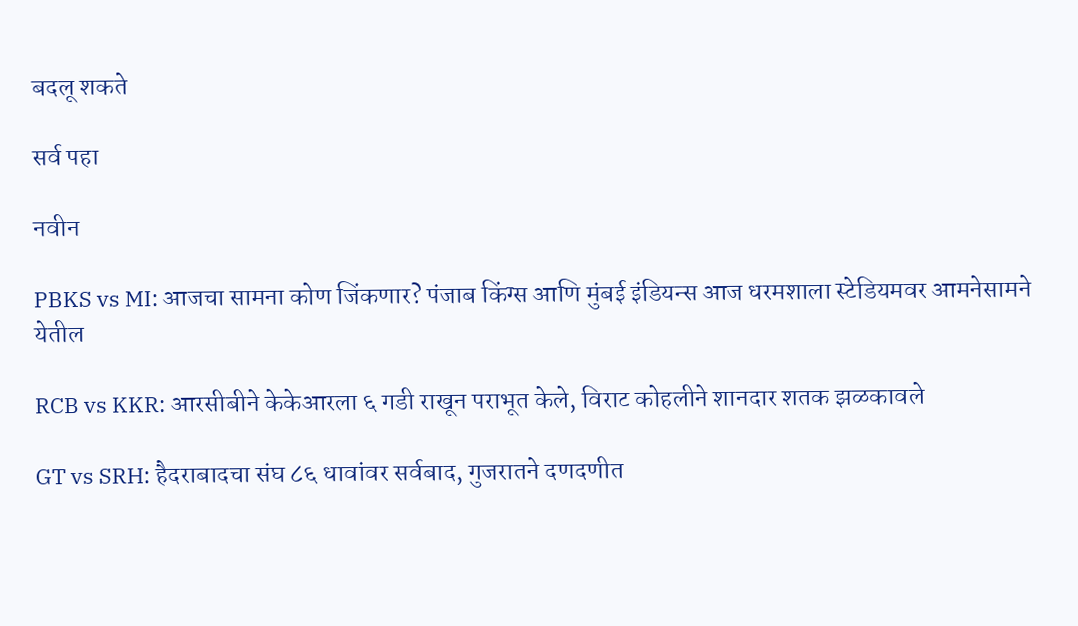बदलू शकते

सर्व पहा

नवीन

PBKS vs MI: आजचा सामना कोण जिंकणार? पंजाब किंग्स आणि मुंबई इंडियन्स आज धरमशाला स्टेडियमवर आमनेसामने येतील

RCB vs KKR: आरसीबीने केकेआरला ६ गडी राखून पराभूत केले, विराट कोहलीने शानदार शतक झळकावले

GT vs SRH: हैदराबादचा संघ ८६ धावांवर सर्वबाद, गुजरातने दणदणीत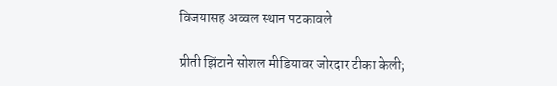विजयासह अव्वल स्थान पटकावले

प्रीती झिंटाने सोशल मीडियावर जोरदार टीका केली;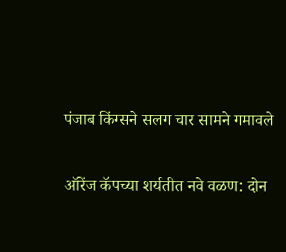पंजाब किंग्सने सलग चार सामने गमावले

ऑरेंज कॅपच्या शर्यतीत नवे वळण: दोन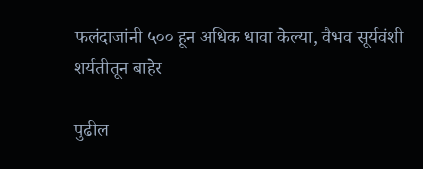फलंदाजांनी ५०० हून अधिक धावा केल्या, वैभव सूर्यवंशी शर्यतीतून बाहेर

पुढील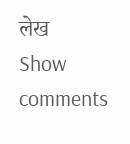लेख
Show comments